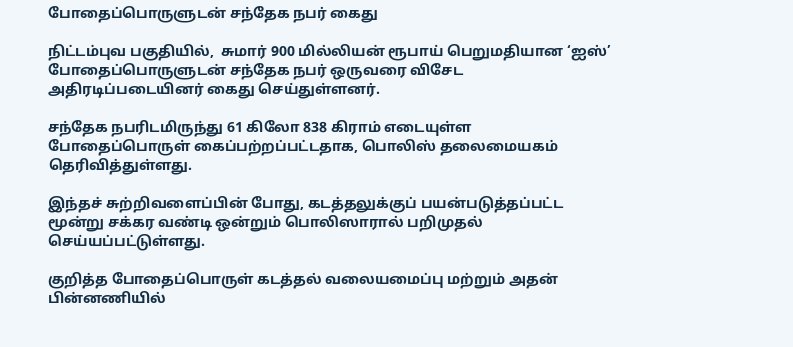போதைப்பொருளுடன் சந்தேக நபர் கைது

நிட்டம்புவ பகுதியில்,  சுமார் 900 மில்லியன் ரூபாய் பெறுமதியான ‘ஐஸ்’ போதைப்பொருளுடன் சந்தேக நபர் ஒருவரை விசேட அதிரடிப்படையினர் கைது செய்துள்ளனர்.

சந்தேக நபரிடமிருந்து 61 கிலோ 838 கிராம் எடையுள்ள போதைப்பொருள் கைப்பற்றப்பட்டதாக, பொலிஸ் தலைமையகம் தெரிவித்துள்ளது.

இந்தச் சுற்றிவளைப்பின் போது, கடத்தலுக்குப் பயன்படுத்தப்பட்ட மூன்று சக்கர வண்டி ஒன்றும் பொலிஸாரால் பறிமுதல் செய்யப்பட்டுள்ளது.

குறித்த போதைப்பொருள் கடத்தல் வலையமைப்பு மற்றும் அதன் பின்னணியில்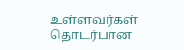உள்ளவர்கள் தொடர்பான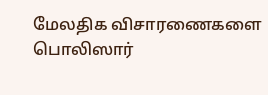மேலதிக விசாரணைகளை பொலிஸார்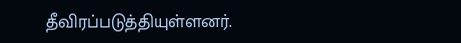தீவிரப்படுத்தியுள்ளனர்.